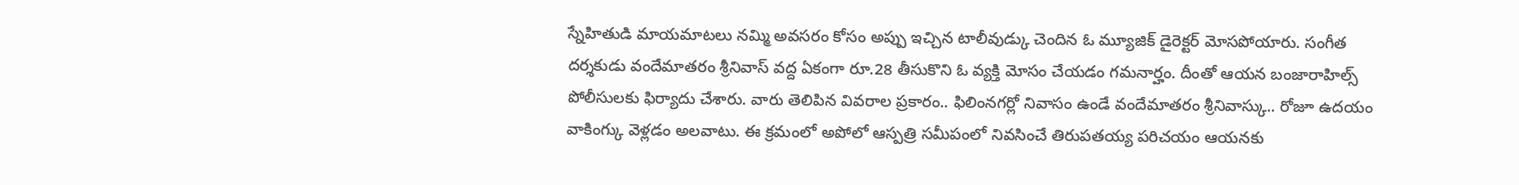స్నేహితుడి మాయమాటలు నమ్మి అవసరం కోసం అప్పు ఇచ్చిన టాలీవుడ్కు చెందిన ఓ మ్యూజిక్ డైరెక్టర్ మోసపోయారు. సంగీత దర్శకుడు వందేమాతరం శ్రీనివాస్ వద్ద ఏకంగా రూ.28 తీసుకొని ఓ వ్యక్తి మోసం చేయడం గమనార్హం. దీంతో ఆయన బంజారాహిల్స్ పోలీసులకు ఫిర్యాదు చేశారు. వారు తెలిపిన వివరాల ప్రకారం.. ఫిలింనగర్లో నివాసం ఉండే వందేమాతరం శ్రీనివాస్కు.. రోజూ ఉదయం వాకింగ్కు వెళ్లడం అలవాటు. ఈ క్రమంలో అపోలో ఆస్పత్రి సమీపంలో నివసించే తిరుపతయ్య పరిచయం ఆయనకు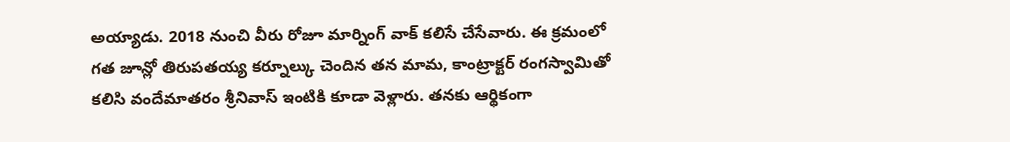అయ్యాడు. 2018 నుంచి వీరు రోజూ మార్నింగ్ వాక్ కలిసే చేసేవారు. ఈ క్రమంలో గత జూన్లో తిరుపతయ్య కర్నూల్కు చెందిన తన మామ, కాంట్రాక్టర్ రంగస్వామితో కలిసి వందేమాతరం శ్రీనివాస్ ఇంటికి కూడా వెళ్లారు. తనకు ఆర్థికంగా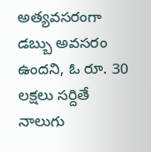అత్యవసరంగా డబ్బు అవసరం ఉందని, ఓ రూ. 30 లక్షలు సర్దితే నాలుగు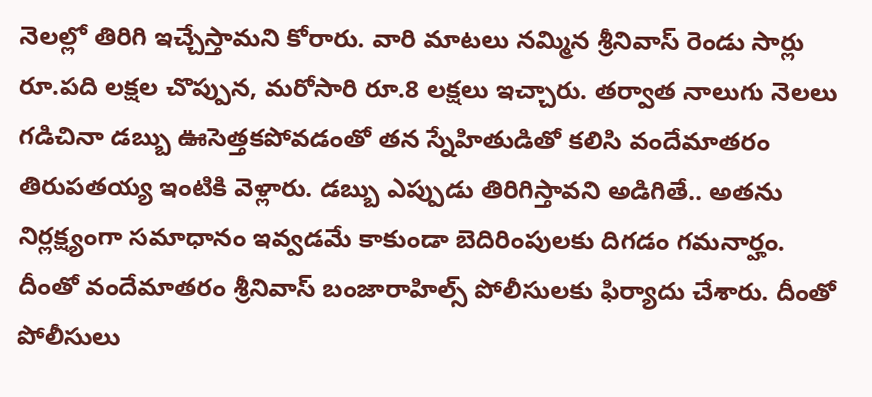నెలల్లో తిరిగి ఇచ్చేస్తామని కోరారు. వారి మాటలు నమ్మిన శ్రీనివాస్ రెండు సార్లు రూ.పది లక్షల చొప్పున, మరోసారి రూ.8 లక్షలు ఇచ్చారు. తర్వాత నాలుగు నెలలు గడిచినా డబ్బు ఊసెత్తకపోవడంతో తన స్నేహితుడితో కలిసి వందేమాతరం తిరుపతయ్య ఇంటికి వెళ్లారు. డబ్బు ఎప్పుడు తిరిగిస్తావని అడిగితే.. అతను నిర్లక్ష్యంగా సమాధానం ఇవ్వడమే కాకుండా బెదిరింపులకు దిగడం గమనార్హం. దీంతో వందేమాతరం శ్రీనివాస్ బంజారాహిల్స్ పోలీసులకు ఫిర్యాదు చేశారు. దీంతో పోలీసులు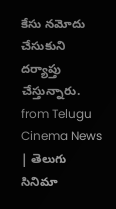కేసు నమోదు చేసుకుని దర్యాప్తు చేస్తున్నారు.
from Telugu Cinema News | తెలుగు సినిమా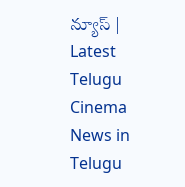న్యూస్ | Latest Telugu Cinema News in Telugu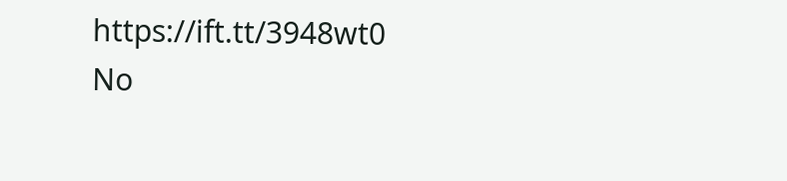https://ift.tt/3948wt0
No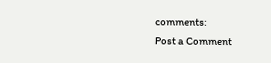comments:
Post a Comment